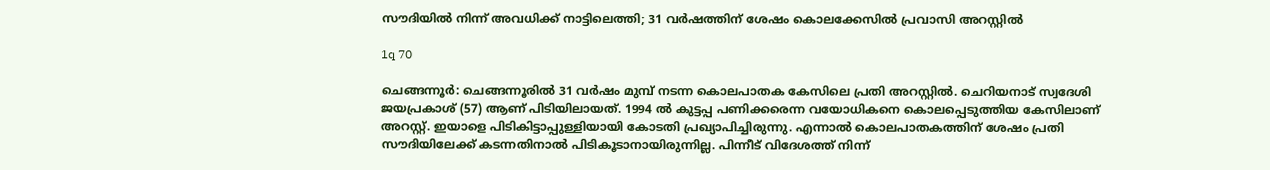സൗദിയില്‍ നിന്ന് അവധിക്ക് നാട്ടിലെത്തി; 31 വര്‍ഷത്തിന് ശേഷം കൊലക്കേസില്‍ പ്രവാസി അറസ്റ്റില്‍

1q 70

ചെങ്ങന്നൂര്‍: ചെങ്ങന്നൂരില്‍ 31 വര്‍ഷം മുമ്പ് നടന്ന കൊലപാതക കേസിലെ പ്രതി അറസ്റ്റില്‍. ചെറിയനാട് സ്വദേശി ജയപ്രകാശ് (57) ആണ് പിടിയിലായത്. 1994 ല്‍ കുട്ടപ്പ പണിക്കരെന്ന വയോധികനെ കൊലപ്പെടുത്തിയ കേസിലാണ് അറസ്റ്റ്. ഇയാളെ പിടികിട്ടാപ്പുള്ളിയായി കോടതി പ്രഖ്യാപിച്ചിരുന്നു. എന്നാല്‍ കൊലപാതകത്തിന് ശേഷം പ്രതി സൗദിയിലേക്ക് കടന്നതിനാല്‍ പിടികൂടാനായിരുന്നില്ല. പിന്നീട് വിദേശത്ത് നിന്ന്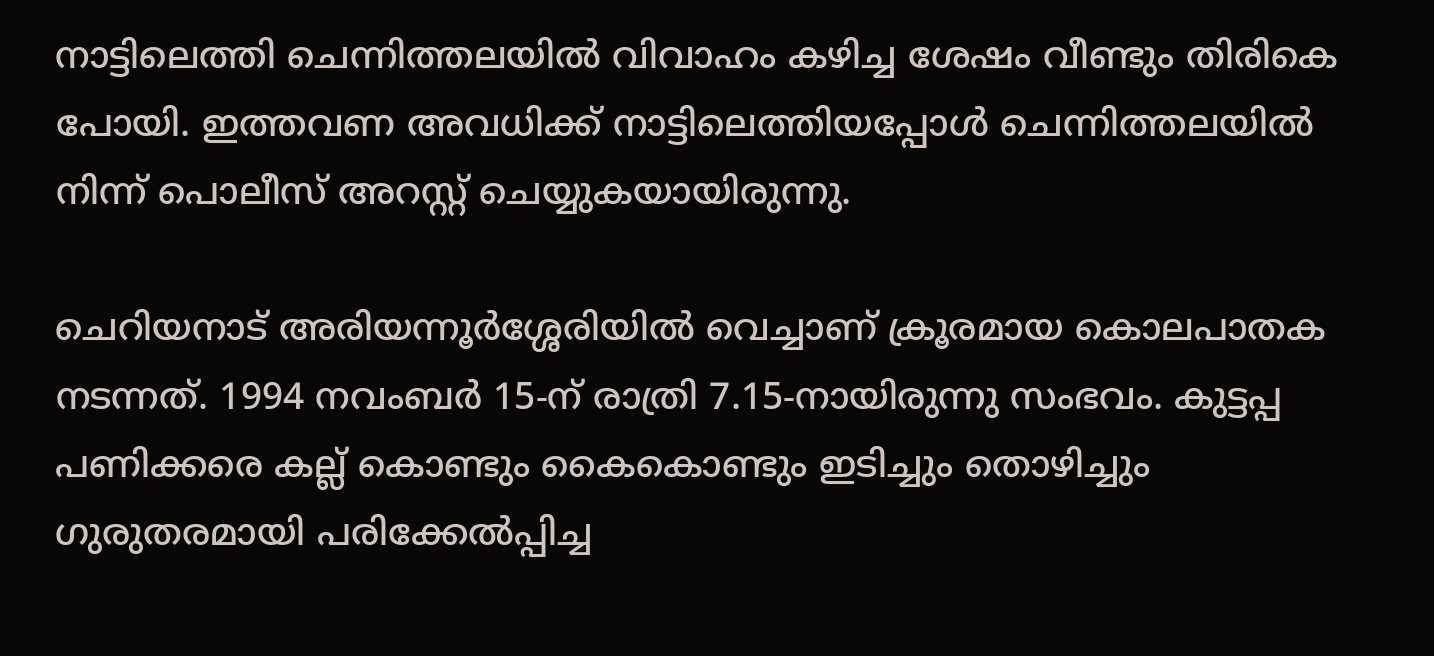നാട്ടിലെത്തി ചെന്നിത്തലയില്‍ വിവാഹം കഴിച്ച ശേഷം വീണ്ടും തിരികെ പോയി. ഇത്തവണ അവധിക്ക് നാട്ടിലെത്തിയപ്പോള്‍ ചെന്നിത്തലയില്‍ നിന്ന് പൊലീസ് അറസ്റ്റ് ചെയ്യുകയായിരുന്നു.

ചെറിയനാട് അരിയന്നൂര്‍ശ്ശേരിയില്‍ വെച്ചാണ് ക്രൂരമായ കൊലപാതക നടന്നത്. 1994 നവംബര്‍ 15-ന് രാത്രി 7.15-നായിരുന്നു സംഭവം. കുട്ടപ്പ പണിക്കരെ കല്ല് കൊണ്ടും കൈകൊണ്ടും ഇടിച്ചും തൊഴിച്ചും ഗുരുതരമായി പരിക്കേല്‍പ്പിച്ച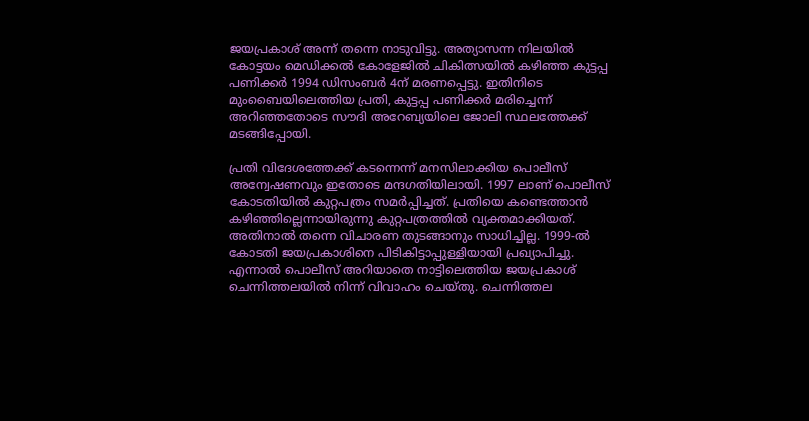ജയപ്രകാശ് അന്ന് തന്നെ നാടുവിട്ടു. അത്യാസന്ന നിലയില്‍ കോട്ടയം മെഡിക്കല്‍ കോളേജില്‍ ചികിത്സയില്‍ കഴിഞ്ഞ കുട്ടപ്പ പണിക്കര്‍ 1994 ഡിസംബര്‍ 4ന് മരണപ്പെട്ടു. ഇതിനിടെ മുംബൈയിലെത്തിയ പ്രതി, കുട്ടപ്പ പണിക്കര്‍ മരിച്ചെന്ന് അറിഞ്ഞതോടെ സൗദി അറേബ്യയിലെ ജോലി സ്ഥലത്തേക്ക് മടങ്ങിപ്പോയി.

പ്രതി വിദേശത്തേക്ക് കടന്നെന്ന് മനസിലാക്കിയ പൊലീസ് അന്വേഷണവും ഇതോടെ മന്ദഗതിയിലായി. 1997 ലാണ് പൊലീസ് കോടതിയില്‍ കുറ്റപത്രം സമര്‍പ്പിച്ചത്. പ്രതിയെ കണ്ടെത്താന്‍ കഴിഞ്ഞില്ലെന്നായിരുന്നു കുറ്റപത്രത്തില്‍ വ്യക്തമാക്കിയത്. അതിനാല്‍ തന്നെ വിചാരണ തുടങ്ങാനും സാധിച്ചില്ല. 1999-ല്‍ കോടതി ജയപ്രകാശിനെ പിടികിട്ടാപ്പുള്ളിയായി പ്രഖ്യാപിച്ചു. എന്നാല്‍ പൊലീസ് അറിയാതെ നാട്ടിലെത്തിയ ജയപ്രകാശ് ചെന്നിത്തലയില്‍ നിന്ന് വിവാഹം ചെയ്തു. ചെന്നിത്തല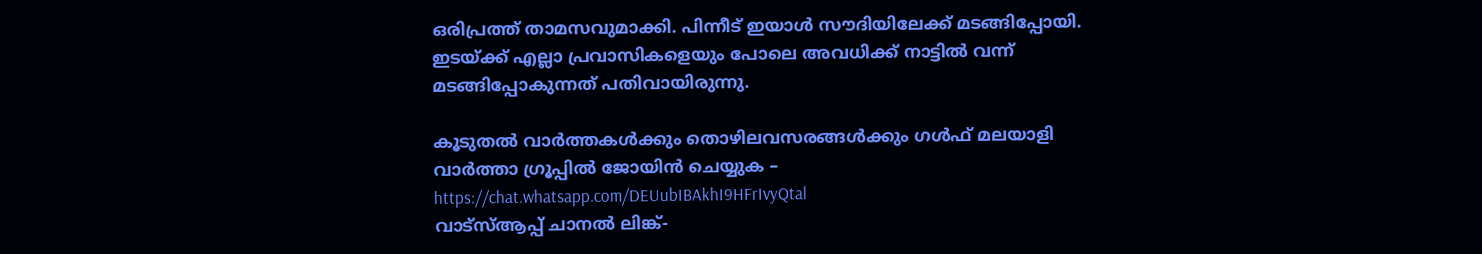ഒരിപ്രത്ത് താമസവുമാക്കി. പിന്നീട് ഇയാള്‍ സൗദിയിലേക്ക് മടങ്ങിപ്പോയി. ഇടയ്ക്ക് എല്ലാ പ്രവാസികളെയും പോലെ അവധിക്ക് നാട്ടില്‍ വന്ന് മടങ്ങിപ്പോകുന്നത് പതിവായിരുന്നു.

കൂടുതല്‍ വാര്‍ത്തകള്‍ക്കും തൊഴിലവസരങ്ങള്‍ക്കും ഗള്‍ഫ് മലയാളി വാര്‍ത്താ ഗ്രൂപ്പില്‍ ജോയിന്‍ ചെയ്യുക – https://chat.whatsapp.com/DEUubIBAkhI9HFrIvyQtal
വാട്‌സ്ആപ്പ് ചാനല്‍ ലിങ്ക്-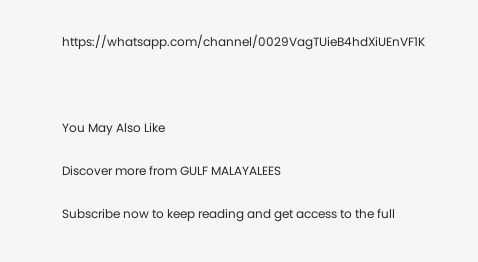https://whatsapp.com/channel/0029VagTUieB4hdXiUEnVF1K



You May Also Like

Discover more from GULF MALAYALEES

Subscribe now to keep reading and get access to the full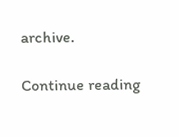archive.

Continue reading